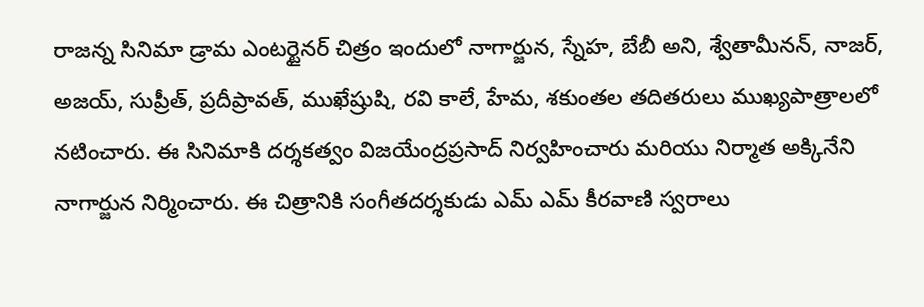రాజన్న సినిమా డ్రామ ఎంటర్టైనర్ చిత్రం ఇందులో నాగార్జున, స్నేహ, బేబీ అని, శ్వేతామీనన్, నాజర్, అజయ్, సుప్రీత్, ప్రదీప్రావత్, ముఖేష్రుషి, రవి కాలే, హేమ, శకుంతల తదితరులు ముఖ్యపాత్రాలలో నటించారు. ఈ సినిమాకి దర్శకత్వం విజయేంద్రప్రసాద్ నిర్వహించారు మరియు నిర్మాత అక్కినేని నాగార్జున నిర్మించారు. ఈ చిత్రానికి సంగీతదర్శకుడు ఎమ్ ఎమ్ కీరవాణి స్వరాలు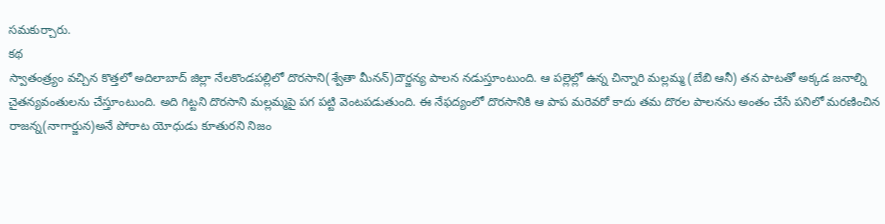సమకుర్చారు.
కథ
స్వాతంత్ర్యం వచ్చిన కొత్తలో అదిలాబాద్ జిల్లా నేలకొండపల్లిలో దొరసాని(శ్వేతా మీనన్)దౌర్జన్య పాలన నడుస్తూంటుంది. ఆ పల్లెల్లో ఉన్న చిన్నారి మల్లమ్మ (బేబి ఆనీ) తన పాటతో అక్కడ జనాల్ని చైతన్యవంతులను చేస్తూంటుంది. అది గిట్టని దొరసాని మల్లమ్మపై పగ పట్టి వెంటపడుతుంది. ఈ నేఫద్యంలో దొరసానికి ఆ పాప మరెవరో కాదు తమ దొరల పాలనను అంతం చేసే పనిలో మరణించిన రాజన్న(నాగార్జున)అనే పోరాట యోధుడు కూతురని నిజం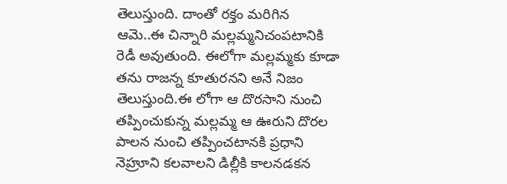తెలుస్తుంది. దాంతో రక్తం మరిగిన ఆమె..ఈ చిన్నారి మల్లమ్మనిచంపటానికి రెడీ అవుతుంది. ఈలోగా మల్లమ్మకు కూడా తను రాజన్న కూతురనని అనే నిజం తెలుస్తుంది.ఈ లోగా ఆ దొరసాని నుంచి తప్పించుకున్న మల్లమ్మ ఆ ఊరుని దొరల పాలన నుంచి తప్పించటానకి ప్రధాని నెహ్రూని కలవాలని డిల్లీకి కాలనడకన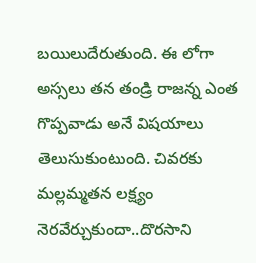బయిలుదేరుతుంది. ఈ లోగా అస్సలు తన తండ్రి రాజన్న ఎంత గొప్పవాడు అనే విషయాలు తెలుసుకుంటుంది. చివరకు మల్లమ్మతన లక్ష్యం నెరవేర్చుకుందా..దొరసాని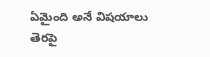ఏమైంది అనే విషయాలు తెరపై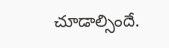చూడాల్సిందే.